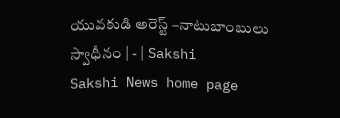యువకుడి అరెస్ట్‌ –నాటుబాంబులు స్వాధీనం | - | Sakshi
Sakshi News home page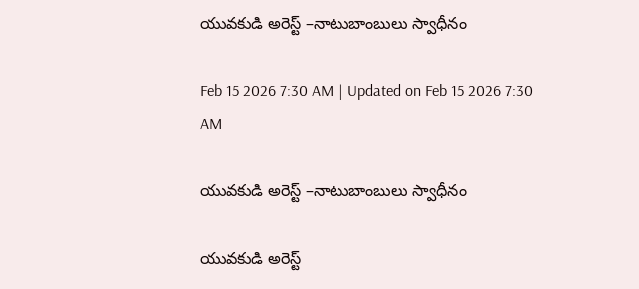యువకుడి అరెస్ట్‌ –నాటుబాంబులు స్వాధీనం

Feb 15 2026 7:30 AM | Updated on Feb 15 2026 7:30 AM

యువకుడి అరెస్ట్‌ –నాటుబాంబులు స్వాధీనం

యువకుడి అరెస్ట్‌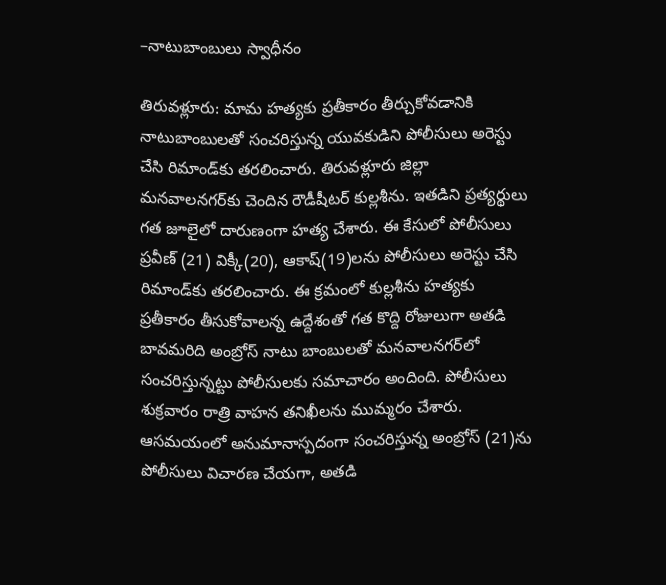–నాటుబాంబులు స్వాధీనం

తిరువళ్లూరు: మామ హత్యకు ప్రతీకారం తీర్చుకోవడానికి నాటుబాంబులతో సంచరిస్తున్న యువకుడిని పోలీసులు అరెస్టు చేసి రిమాండ్‌కు తరలించారు. తిరువళ్లూరు జిల్లా మనవాలనగర్‌కు చెందిన రౌడీషీటర్‌ కుల్లశీను. ఇతడిని ప్రత్యర్థులు గత జూలైలో దారుణంగా హత్య చేశారు. ఈ కేసులో పోలీసులు ప్రవీణ్‌ (21) విక్కీ(20), ఆకాష్‌(19)లను పోలీసులు అరెస్టు చేసి రిమాండ్‌కు తరలించారు. ఈ క్రమంలో కుల్లశీను హత్యకు ప్రతీకారం తీసుకోవాలన్న ఉద్దేశంతో గత కొద్ది రోజులుగా అతడి బావమరిది అంబ్రోస్‌ నాటు బాంబులతో మనవాలనగర్‌లో సంచరిస్తున్నట్టు పోలీసులకు సమాచారం అందింది. పోలీసులు శుక్రవారం రాత్రి వాహన తనిఖీలను ముమ్మరం చేశారు. ఆసమయంలో అనుమానాస్పదంగా సంచరిస్తున్న అంబ్రోస్‌ (21)ను పోలీసులు విచారణ చేయగా, అతడి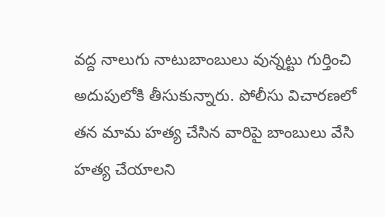వద్ద నాలుగు నాటుబాంబులు వున్నట్టు గుర్తించి అదుపులోకి తీసుకున్నారు. పోలీసు విచారణలో తన మామ హత్య చేసిన వారిపై బాంబులు వేసి హత్య చేయాలని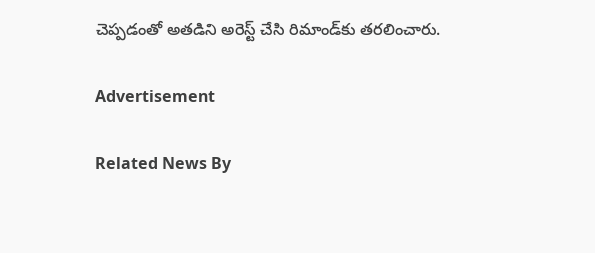చెప్పడంతో అతడిని అరెస్ట్‌ చేసి రిమాండ్‌కు తరలించారు.

Advertisement

Related News By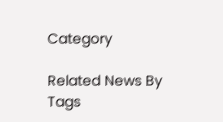Category

Related News By Tags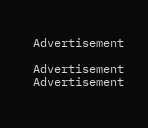Advertisement

Advertisement
Advertisement